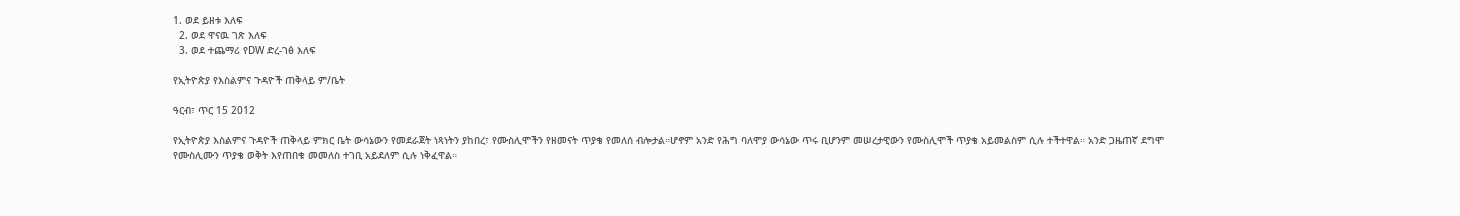1. ወደ ይዘቱ እለፍ
  2. ወደ ዋናዉ ገጽ እለፍ
  3. ወደ ተጨማሪ የDW ድረ-ገፅ እለፍ

የኢትዮጵያ የእስልምና ጉዳዮች ጠቅላይ ም/ቤት

ዓርብ፣ ጥር 15 2012

የኢትዮጵያ እስልምና ጉዳዮች ጠቅላይ ምክር ቤት ውሳኔውን የመደራጀት ነጻነትን ያከበረ፣ የሙስሊሞችን የዘመናት ጥያቄ የመለሰ ብሎታል።ሆኖም አንድ የሕግ ባለሞያ ውሳኔው ጥሩ ቢሆንም መሠረታዊውን የሙስሊሞች ጥያቄ አይመልስም ሲሉ ተችተዋል። አንድ ጋዜጠኛ ደግሞ የሙስሊሙን ጥያቄ ወቅት እየጠበቁ መመለስ ተገቢ አይደለም ሲሉ ነቅፈዋል።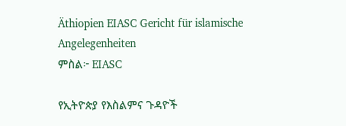Äthiopien EIASC Gericht für islamische Angelegenheiten
ምስል፦ EIASC

የኢትዮጵያ የእስልምና ጉዳዮች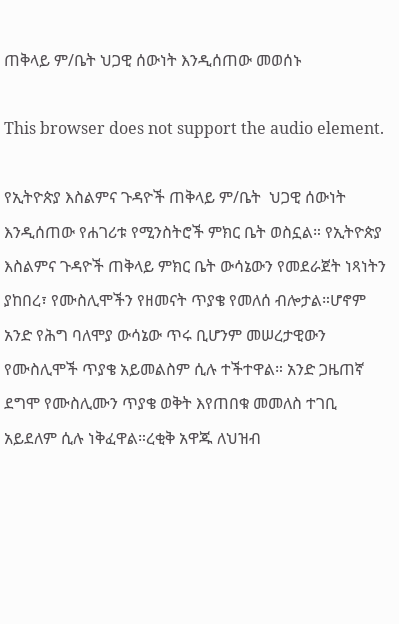ጠቅላይ ም/ቤት ህጋዊ ሰውነት እንዲሰጠው መወሰኑ

This browser does not support the audio element.

የኢትዮጵያ እስልምና ጉዳዮች ጠቅላይ ም/ቤት  ህጋዊ ሰውነት እንዲሰጠው የሐገሪቱ የሚንስትሮች ምክር ቤት ወስኗል። የኢትዮጵያ እስልምና ጉዳዮች ጠቅላይ ምክር ቤት ውሳኔውን የመደራጀት ነጻነትን ያከበረ፣ የሙስሊሞችን የዘመናት ጥያቄ የመለሰ ብሎታል።ሆኖም አንድ የሕግ ባለሞያ ውሳኔው ጥሩ ቢሆንም መሠረታዊውን የሙስሊሞች ጥያቄ አይመልስም ሲሉ ተችተዋል። አንድ ጋዜጠኛ ደግሞ የሙስሊሙን ጥያቄ ወቅት እየጠበቁ መመለስ ተገቢ አይደለም ሲሉ ነቅፈዋል።ረቂቅ አዋጁ ለህዝብ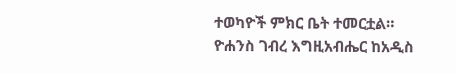ተወካዮች ምክር ቤት ተመርቷል። ዮሐንስ ገብረ እግዚአብሔር ከአዲስ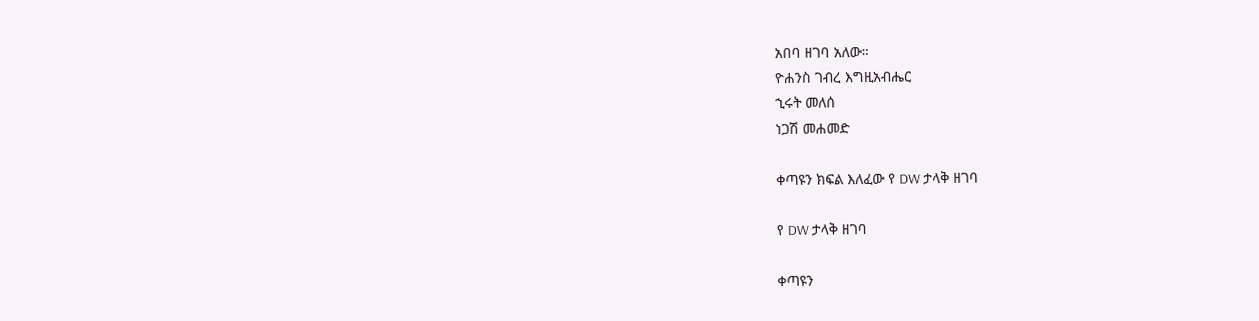አበባ ዘገባ አለው።
ዮሐንስ ገብረ እግዚአብሔር
ኂሩት መለሰ
ነጋሽ መሐመድ

ቀጣዩን ክፍል እለፈው የ DW ታላቅ ዘገባ

የ DW ታላቅ ዘገባ

ቀጣዩን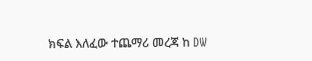ክፍል እለፈው ተጨማሪ መረጃ ከ DW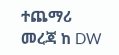ተጨማሪ መረጃ ከ DW